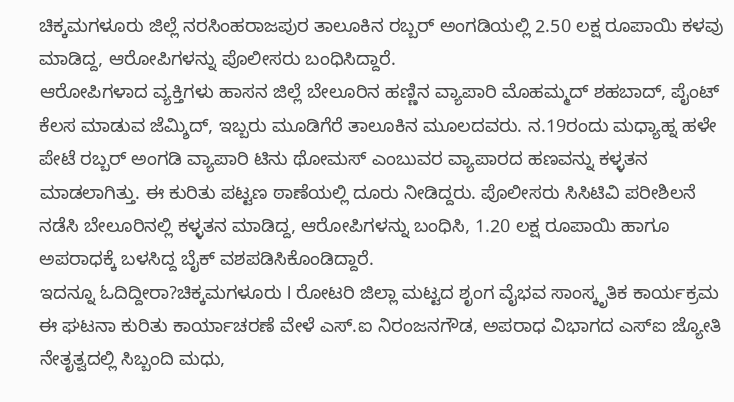ಚಿಕ್ಕಮಗಳೂರು ಜಿಲ್ಲೆ ನರಸಿಂಹರಾಜಪುರ ತಾಲೂಕಿನ ರಬ್ಬರ್ ಅಂಗಡಿಯಲ್ಲಿ 2.50 ಲಕ್ಷ ರೂಪಾಯಿ ಕಳವು ಮಾಡಿದ್ದ, ಆರೋಪಿಗಳನ್ನು ಪೊಲೀಸರು ಬಂಧಿಸಿದ್ದಾರೆ.
ಆರೋಪಿಗಳಾದ ವ್ಯಕ್ತಿಗಳು ಹಾಸನ ಜಿಲ್ಲೆ ಬೇಲೂರಿನ ಹಣ್ಣಿನ ವ್ಯಾಪಾರಿ ಮೊಹಮ್ಮದ್ ಶಹಬಾದ್, ಪೈಂಟ್ ಕೆಲಸ ಮಾಡುವ ಜೆಮ್ಶಿದ್, ಇಬ್ಬರು ಮೂಡಿಗೆರೆ ತಾಲೂಕಿನ ಮೂಲದವರು. ನ.19ರಂದು ಮಧ್ಯಾಹ್ನ ಹಳೇ ಪೇಟೆ ರಬ್ಬರ್ ಅಂಗಡಿ ವ್ಯಾಪಾರಿ ಟಿನು ಥೋಮಸ್ ಎಂಬುವರ ವ್ಯಾಪಾರದ ಹಣವನ್ನು ಕಳ್ಳತನ ಮಾಡಲಾಗಿತ್ತು. ಈ ಕುರಿತು ಪಟ್ಟಣ ಠಾಣೆಯಲ್ಲಿ ದೂರು ನೀಡಿದ್ದರು. ಪೊಲೀಸರು ಸಿಸಿಟಿವಿ ಪರೀಶಿಲನೆ ನಡೆಸಿ ಬೇಲೂರಿನಲ್ಲಿ ಕಳ್ಳತನ ಮಾಡಿದ್ದ, ಆರೋಪಿಗಳನ್ನು ಬಂಧಿಸಿ, 1.20 ಲಕ್ಷ ರೂಪಾಯಿ ಹಾಗೂ ಅಪರಾಧಕ್ಕೆ ಬಳಸಿದ್ದ ಬೈಕ್ ವಶಪಡಿಸಿಕೊಂಡಿದ್ದಾರೆ.
ಇದನ್ನೂ ಓದಿದ್ದೀರಾ?ಚಿಕ್ಕಮಗಳೂರು l ರೋಟರಿ ಜಿಲ್ಲಾ ಮಟ್ಟದ ಶೃಂಗ ವೈಭವ ಸಾಂಸ್ಕೃತಿಕ ಕಾರ್ಯಕ್ರಮ
ಈ ಘಟನಾ ಕುರಿತು ಕಾರ್ಯಾಚರಣೆ ವೇಳೆ ಎಸ್.ಐ ನಿರಂಜನಗೌಡ, ಅಪರಾಧ ವಿಭಾಗದ ಎಸ್ಐ ಜ್ಯೋತಿ ನೇತೃತ್ವದಲ್ಲಿ ಸಿಬ್ಬಂದಿ ಮಧು,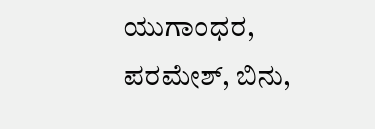ಯುಗಾಂಧರ, ಪರಮೇಶ್, ಬಿನು,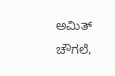ಅಮಿತ್ ಚೌಗಲೆ,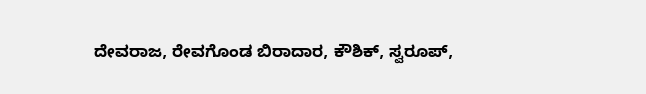ದೇವರಾಜ, ರೇವಗೊಂಡ ಬಿರಾದಾರ, ಕೌಶಿಕ್, ಸ್ವರೂಪ್,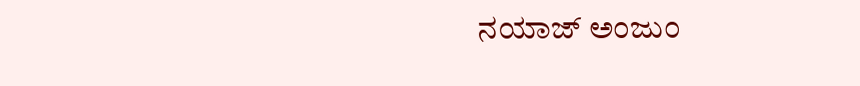ನಯಾಜ್ ಅಂಜುಂ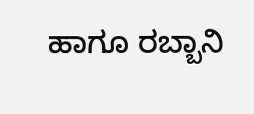ಹಾಗೂ ರಬ್ಬಾನಿ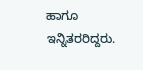ಹಾಗೂ ಇನ್ನಿತರರಿದ್ದರು.